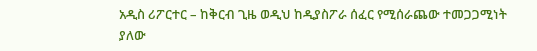አዲስ ሪፖርተር – ከቅርብ ጊዜ ወዲህ ከዲያስፖራ ሰፈር የሚሰራጨው ተመጋጋሚነት ያለው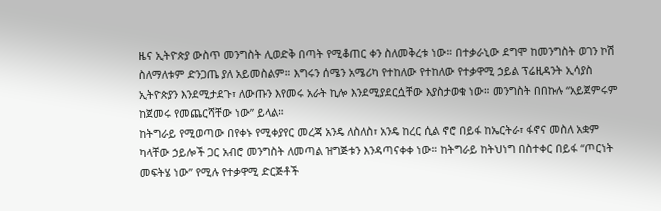ዜና ኢትዮጵያ ውስጥ መንግስት ሊወድቅ በጣት የሚቆጠር ቀን ስለመቅረቱ ነው። በተቃራኒው ደግሞ ከመንግስት ወገን ኮሽ ስለማለቱም ድንጋጤ ያለ አይመስልም። እግሩን ሰሜን አሜሪካ የተከለው የተከለው የተቃዋሚ ኃይል ፕሬዚዳንት ኢሳያስ ኢትዮጵያን እንደሚታደጉ፣ ለውጡን እየመሩ አራት ኪሎ እንደሚያደርሷቸው እያስታወቁ ነው። መንግስት በበኩሉ “አይጀምሩም ከጀመሩ የመጨርሻቸው ነው” ይላል።
ከትግራይ የሚወጣው በየቀኑ የሚቀያየር መረጃ አንዴ ለስለስ፣ አንዴ ከረር ሲል ኖሮ በይፋ ከኤርትራ፣ ፋኖና መስለ አቋም ካላቸው ኃይሎች ጋር አብሮ መንግስት ለመጣል ዝግጅቱን እንዳጣናቀቀ ነው። ከትግራይ ከትህነግ በስተቀር በይፋ “ጦርነት መፍትሄ ነው” የሚሉ የተቃዋሚ ድርጅቶች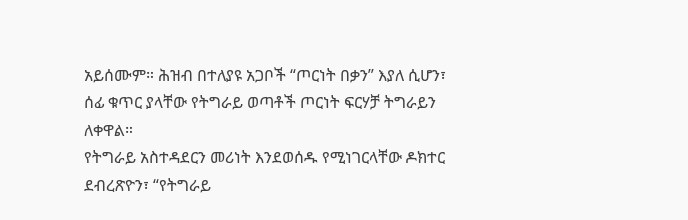አይሰሙም። ሕዝብ በተለያዩ አጋቦች “ጦርነት በቃን” እያለ ሲሆን፣ ሰፊ ቁጥር ያላቸው የትግራይ ወጣቶች ጦርነት ፍርሃቻ ትግራይን ለቀዋል።
የትግራይ አስተዳደርን መሪነት እንደወሰዱ የሚነገርላቸው ዶክተር ደብረጽዮን፣ “የትግራይ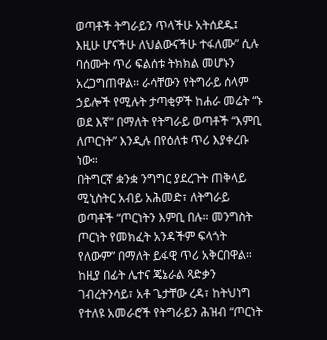ወጣቶች ትግራይን ጥላችሁ አትሰደዱ፤ እዚሁ ሆናችሁ ለህልውናችሁ ተፋለሙ” ሲሉ ባሰሙት ጥሪ ፍልሰቱ ትክክል መሆኑን አረጋግጠዋል። ራሳቸውን የትግራይ ሰላም ኃይሎች የሚሉት ታጣቂዎች ከሐራ መሬት “ኑ ወደ እኛ” በማለት የትግራይ ወጣቶች “እምቢ ለጦርነት” እንዲሉ በየዕለቱ ጥሪ እያቀረቡ ነው።
በትግርኛ ቋንቋ ንግግር ያደረጉት ጠቅላይ ሚኒስትር አብይ አሕመድ፣ ለትግራይ ወጣቶች “ጦርነትን እምቢ በሉ። መንግስት ጦርነት የመክፈት አንዳችም ፍላጎት የለውም” በማለት ይፋዊ ጥሪ አቅርበዋል። ከዚያ በፊት ሌተና ጄኔራል ጻድቃን ገብረትንሳይ፣ አቶ ጌታቸው ረዳ፣ ከትህነግ የተለዩ አመራሮች የትግራይን ሕዝብ “ጦርነት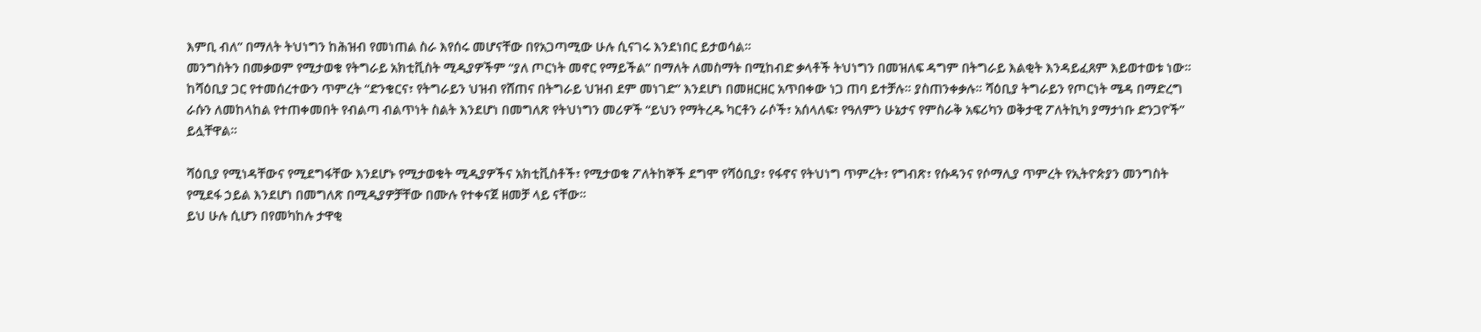እምቢ ብለ” በማለት ትህነግን ከሕዝብ የመነጠል ስራ እየሰሩ መሆናቸው በየአጋጣሚው ሁሉ ሲናገሩ እንደነበር ይታወሳል።
መንግስትን በመቃወም የሚታወቁ የትግራይ አክቲቪስት ሚዲያዎችም “ያለ ጦርነት መኖር የማይችል” በማለት ለመስማት በሚከብድ ቃላቶች ትህነግን በመዝለፍ ዳግም በትግራይ እልቂት እንዳይፈጸም እይወተወቱ ነው። ከሻዕቢያ ጋር የተመሰረተውን ጥምረት “ድንቁርና፣ የትግራይን ህዝብ የሸጠና በትግራይ ህዝብ ደም መነገድ” እንደሆነ በመዘርዘር አጥበቀው ነጋ ጠባ ይተቻሉ። ያስጠንቀቃሉ። ሻዕቢያ ትግራይን የጦርነት ሜዳ በማድረግ ራሱን ለመከላከል የተጠቀመበት የብልጣ ብልጥነት ስልት እንደሆነ በመግለጽ የትህነግን መሪዎች “ይህን የማትረዱ ካርቶን ራሶች፣ አሰላለፍ፣ የዓለምን ሁኔታና የምስራቅ አፍሪካን ወቅታዊ ፖለትኪካ ያማታነቡ ድንጋዮች” ይሏቸዋል።

ሻዕቢያ የሚነዳቸውና የሚደግፋቸው እንደሆኑ የሚታወቁት ሚዲያዎችና አክቲቪስቶች፣ የሚታወቁ ፖለትከኞች ደግሞ የሻዕቢያ፣ የፋኖና የትህነግ ጥምረት፣ የግብጽ፣ የሱዳንና የሶማሊያ ጥምረት የኢትዮጵያን መንግስት የሚደፋ ኃይል እንደሆነ በመግለጽ በሚዲያዎቻቸው በሙሉ የተቀናጀ ዘመቻ ላይ ናቸው።
ይህ ሁሉ ሲሆን በየመካከሉ ታዋቂ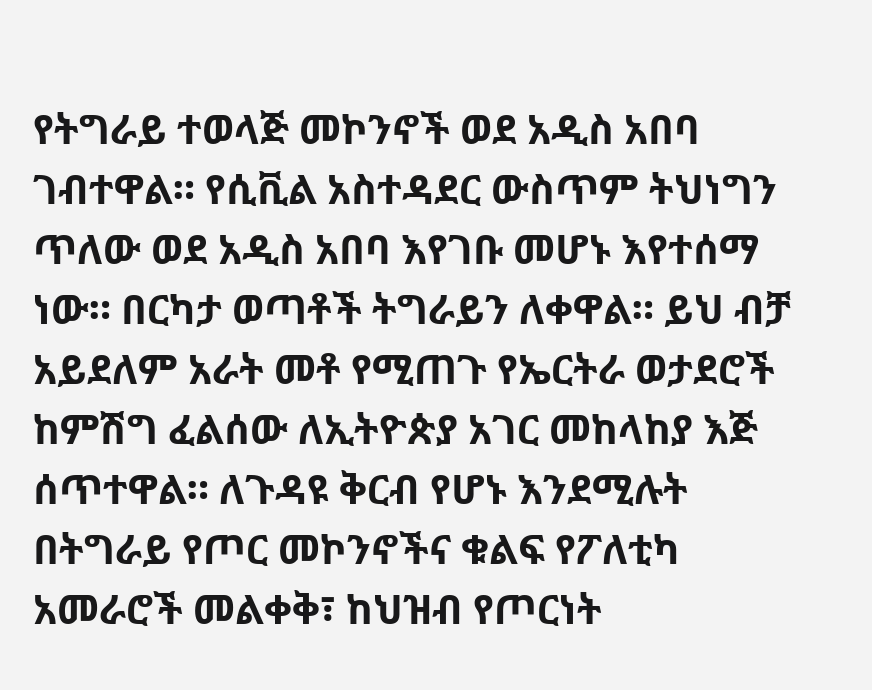የትግራይ ተወላጅ መኮንኖች ወደ አዲስ አበባ ገብተዋል። የሲቪል አስተዳደር ውስጥም ትህነግን ጥለው ወደ አዲስ አበባ እየገቡ መሆኑ እየተሰማ ነው። በርካታ ወጣቶች ትግራይን ለቀዋል። ይህ ብቻ አይደለም አራት መቶ የሚጠጉ የኤርትራ ወታደሮች ከምሽግ ፈልሰው ለኢትዮጵያ አገር መከላከያ እጅ ሰጥተዋል። ለጉዳዩ ቅርብ የሆኑ እንደሚሉት በትግራይ የጦር መኮንኖችና ቁልፍ የፖለቲካ አመራሮች መልቀቅ፣ ከህዝብ የጦርነት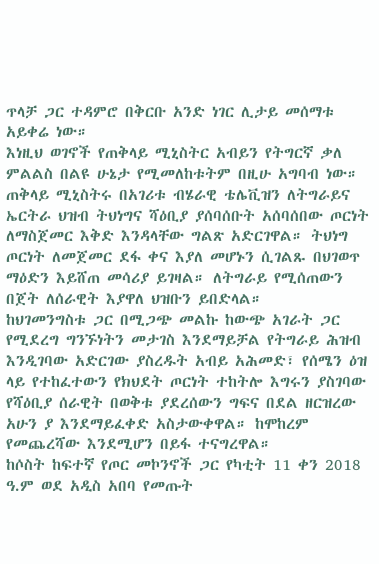ጥላቻ ጋር ተዳምሮ በቅርቡ አንድ ነገር ሊታይ መሰማቱ አይቀሬ ነው።
እነዚህ ወገኖች የጠቅላይ ሚኒስትር አብይን የትግርኛ ቃለ ምልልስ በልዩ ሁኔታ የሚመለከቱትም በዚሁ አግባብ ነው። ጠቅላይ ሚኒስትሩ በአገሪቱ ብሄራዊ ቴሌቪዝን ለትግራይና ኤርትራ ህዝብ ትህነግና ሻዕቢያ ያሰባሰቡት አሰባሰበው ጦርነት ለማስጀመር እቅድ እንዳላቸው ግልጽ አድርገዋል። ትህነግ ጦርነት ለመጀመር ደፋ ቀና እያለ መሆኑን ሲገልጹ በህገወጥ ማዕድን እይሸጠ መሳሪያ ይገዛል። ለትግራይ የሚሰጠውን በጀት ለሰራዊት እያዋለ ህዝቡን ይበድላል።
ከህገመንግስቱ ጋር በሚጋጭ መልኩ ከውጭ አገራት ጋር የሚደረግ ግንኙነትን መታገስ እንደማይቻል የትግራይ ሕዝብ እንዲገባው አድርገው ያስረዱት አብይ አሕመድ፣ የሰሜን ዕዝ ላይ የተከፈተውን የክህደት ጦርነት ተከትሎ እግሩን ያስገባው የሻዕቢያ ሰራዊት በወቅቱ ያደረሰውን ግፍና በደል ዘርዝረው አሁን ያ እንደማይፈቀድ አስታውቀዋል። ከሞከረም የመጨረሻው እንደሚሆን በይፋ ተናግረዋል።
ከሶስት ከፍተኛ የጦር መኮንኖች ጋር የካቲት 11 ቀን 2018 ዓ.ም ወደ አዲስ አበባ የመጡት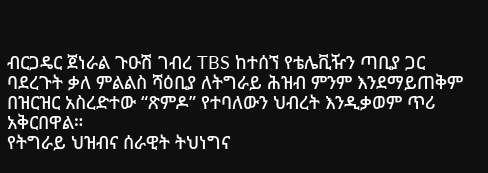ብርጋዴር ጀነራል ጉዑሽ ገብረ TBS ከተሰኘ የቴሌቪዥን ጣቢያ ጋር ባደረጉት ቃለ ምልልስ ሻዕቢያ ለትግራይ ሕዝብ ምንም እንደማይጠቅም በዝርዝር አስረድተው “ጽምዶ” የተባለውን ህብረት እንዲቃወም ጥሪ አቅርበዋል።
የትግራይ ህዝብና ሰራዊት ትህነግና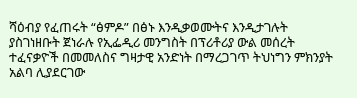ሻዕብያ የፈጠሩት “ፅምዶ” በፅኑ እንዲቃወሙትና እንዲታገሉት ያስገነዘቡት ጀነራሉ የኢፌዲሪ መንግስት በፕሪቶሪያ ውል መሰረት ተፈናቃዮች በመመለስና ግዛታዊ አንድነት በማረጋገጥ ትህነግን ምክንያት አልባ ሊያደርገው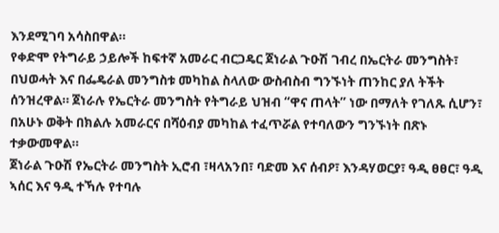እንደሚገባ አሳስበዋል።
የቀድሞ የትግራይ ኃይሎች ከፍተኛ አመራር ብርጋዴር ጀነራል ጉዑሽ ገብረ በኤርትራ መንግስት፣ በህወሓት እና በፌዴራል መንግስቱ መካከል ስላለው ውስብስብ ግንኙነት ጠንከር ያለ ትችት ሰንዝረዋል። ጀነራሉ የኤርትራ መንግስት የትግራይ ህዝብ “ዋና ጠላት” ነው በማለት የገለጹ ሲሆን፣ በአሁኑ ወቅት በክልሉ አመራርና በሻዕብያ መካከል ተፈጥሯል የተባለውን ግንኙነት በጽኑ ተቃውመዋል።
ጀነራል ጉዑሽ የኤርትራ መንግስት ኢሮብ ፣ዛላአንበ፣ ባድመ እና ሰብዖ፣ እንዳሃወርያ፣ ዓዲ ፀፀር፣ ዓዲ ኣሰር እና ዓዲ ተኻሉ የተባሉ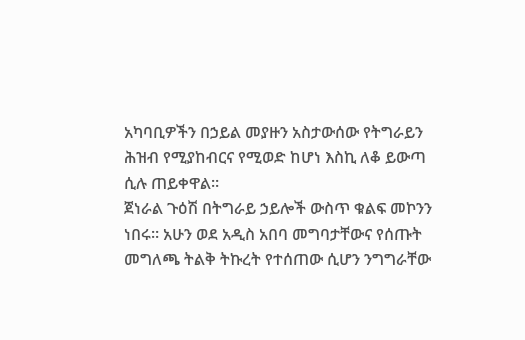አካባቢዎችን በኃይል መያዙን አስታውሰው የትግራይን ሕዝብ የሚያከብርና የሚወድ ከሆነ እስኪ ለቆ ይውጣ ሲሉ ጠይቀዋል።
ጀነራል ጉዕሽ በትግራይ ኃይሎች ውስጥ ቁልፍ መኮንን ነበሩ። አሁን ወደ አዲስ አበባ መግባታቸውና የሰጡት መግለጫ ትልቅ ትኩረት የተሰጠው ሲሆን ንግግራቸው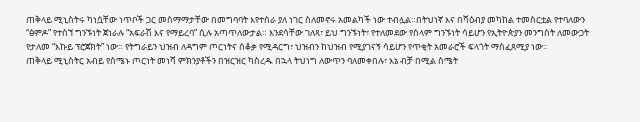ጠቅላይ ሚኒስትሩ ካነሷቸው ነጥቦች ጋር መስማማታቸው በመግባባት እየተሰራ ያለ ነገር ስለመኖሩ አመልካች ነው ተብሏል።በትህነኛ እና በሻዕብያ መካከል ተመስርቷል የተባለውን “ፅምዶ” የተሰኘ ግንኙነት ጀነራሉ “አፍራሽ እና የማይረባ” ሲሉ አጣጥለውታል። እንደሳቸው ገለጻ፣ ይህ ግንኙነት፣ የተለመደው የሰላም ግንኙነት ሳይሆን የኢትዮጵያን መንግስት ለመውጋት የታለመ “እኩይ ፕሮጀክት” ነው። የትግራይን ህዝብ ለዳግም ጦርነትና ሰቆቃ የሚዳርግ፣ ህዝብን ከህዝብ የሚያገናኝ ሳይሆን የጥቂት አመራሮች ፍላጎት ማስፈጸሚያ ነው።
ጠቅላይ ሚኒስትር አብይ የሰሜኑ ጦርነት መነሻ ምክንያቶችን በዝርዝር ካስረዱ በኋላ ትህነግ ለውጥን ባለመቀበሉ፣ እኔ ብቻ በሚል ስሜት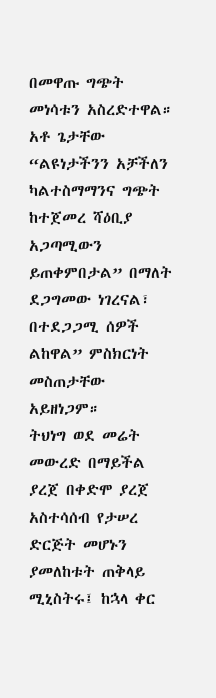በመዋጡ ግጭት መነሳቱን አስረድተዋል። አቶ ጌታቸው “ልዩነታችንን አቻችለን ካልተስማማንና ግጭት ከተጀመረ ሻዕቢያ አጋጣሚውን ይጠቀምበታል” በማለት ደጋግመው ነገረናል፣ በተደጋጋሚ ሰዎች ልከዋል” ምስክርነት መስጠታቸው አይዘነጋም።
ትህነግ ወደ መሬት መውረድ በማይችል ያረጀ በቀድሞ ያረጀ አስተሳሰብ የታሠረ ድርጅት መሆኑን ያመለከቱት ጠቅላይ ሚኒስትሩ፤ ከኋላ ቀር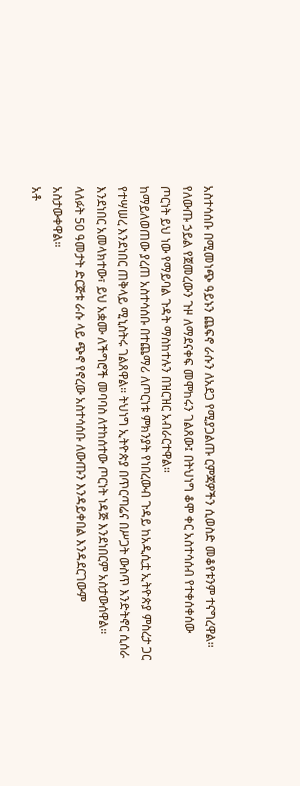አስተሳሰቡ በሚመነጭ ዓይኑን ጨፍኖ ራሱን ለአደጋ የሚያጋልጡ ርምጃዎችን ሲወስድ መቆየቱንም ተናግረዋል።
የለውጡ ኃይል የጀመረውን ጉዞ ለማደናቀፍ መሞከሩን ገልጸው፤ በትህነግ ቆሞ ቀር አስተሳሰብ የተቀሰቀሰው ጦርነት ይህ ነው የማይባል ጉዳት ማስከተሉን በዝርዝር አብራርተዋል።
ከማይለወጠው ያረጠ አስተሳሰቡ በተጨማሪ ለጦርነቱ ምክንያት የነበረውብ ጉዳይ ከአዲሲቷ ኢትዮጵያ ምስረታ ጋር የተሣሠረ እንደነበር ጠቅላይ ሚኒስትሩ ገልጸዋል። ትህነግ ኢትዮጵያ በጥርጣሬና በሥጋት ውስጥ እንድትኖር ሲሰራ እንደነበር አመላክተው፣ ይህ አቋሙ ለችግሮች መባባስ ለተከሰተው ጦርነት ነዳጅ እንደነበርም አስታውሰዋል። ላለፉት 50 ዓመታት ድርጅቱ ራሱ ላይ ጭኖ የኖረው አስተሳሰቡ ለውጡን እንዳይቀበል እንዳደርገውም አስታውቀዋል።
አቶ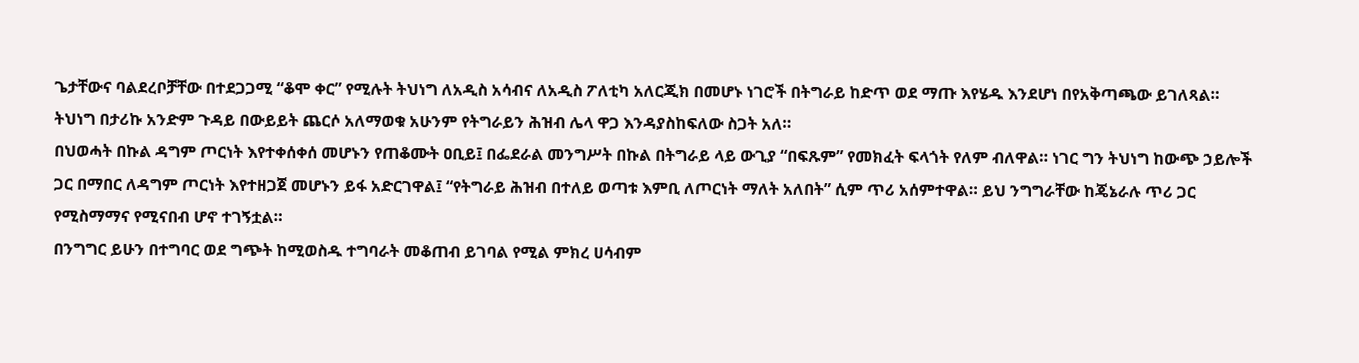ጌታቸውና ባልደረቦቻቸው በተደጋጋሚ “ቆሞ ቀር” የሚሉት ትህነግ ለአዲስ አሳብና ለአዲስ ፖለቲካ አለርጂክ በመሆኑ ነገሮች በትግራይ ከድጥ ወደ ማጡ እየሄዱ እንደሆነ በየአቅጣጫው ይገለጻል። ትህነግ በታሪኩ አንድም ጉዳይ በውይይት ጨርሶ አለማወቁ አሁንም የትግራይን ሕዝብ ሌላ ዋጋ እንዳያስከፍለው ስጋት አለ።
በህወሓት በኩል ዳግም ጦርነት እየተቀሰቀሰ መሆኑን የጠቆሙት ዐቢይ፤ በፌደራል መንግሥት በኩል በትግራይ ላይ ውጊያ “በፍጹም” የመክፈት ፍላጎት የለም ብለዋል። ነገር ግን ትህነግ ከውጭ ኃይሎች ጋር በማበር ለዳግም ጦርነት እየተዘጋጀ መሆኑን ይፋ አድርገዋል፤ “የትግራይ ሕዝብ በተለይ ወጣቱ እምቢ ለጦርነት ማለት አለበት” ሲም ጥሪ አሰምተዋል። ይህ ንግግራቸው ከጄኔራሉ ጥሪ ጋር የሚስማማና የሚናበብ ሆኖ ተገኝቷል።
በንግግር ይሁን በተግባር ወደ ግጭት ከሚወስዱ ተግባራት መቆጠብ ይገባል የሚል ምክረ ሀሳብም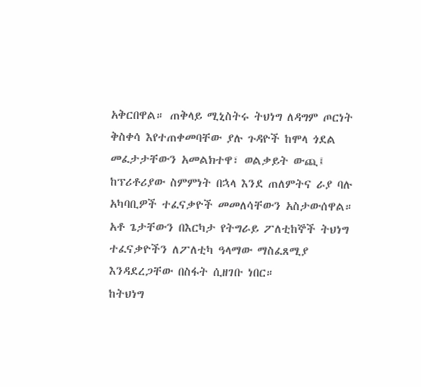አቅርበዋል። ጠቅላይ ሚኒስትሩ ትህነግ ለዳግም ጦርነት ቅስቀሳ እየተጠቀመባቸው ያሉ ጉዳዮች ከሞላ ጎደል መፈታታቸውን አመልክተዋ፣ ወልቃይት ውጪ፤ ከፕሪቶሪያው ስምምነት በኋላ እንደ ጠለምትና ራያ ባሉ አካባቢዎች ተፈናቃዮች መመለሳቸውን አስታውሰዋል። አቶ ጌታቸውን በእርካታ የትግራይ ፖለቲከኞች ትህነግ ተፈናቃዮችን ለፖለቲካ ዓላማው ማስፈጸሚያ እንዳደረጋቸው በስፋት ሲዘገቡ ነበር።
ከትህነግ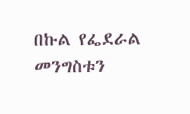በኩል የፌደራል መንግስቱን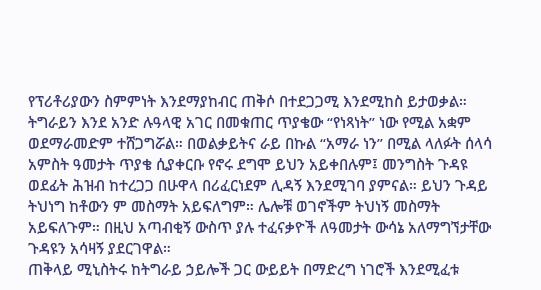የፕሪቶሪያውን ስምምነት እንደማያከብር ጠቅሶ በተደጋጋሚ እንደሚከስ ይታወቃል። ትግራይን እንደ አንድ ሉዓላዊ አገር በመቁጠር ጥያቄው “የነጻነት” ነው የሚል አቋም ወደማራመድም ተሸጋግሯል። በወልቃይትና ራይ በኩል “አማራ ነን” በሚል ላለፉት ሰላሳ አምስት ዓመታት ጥያቄ ሲያቀርቡ የኖሩ ደግሞ ይህን አይቀበሉም፤ መንግስት ጉዳዩ ወደፊት ሕዝብ ከተረጋጋ በሁዋላ በሪፈርነደም ሊዳኝ እንደሚገባ ያምናል። ይህን ጉዳይ ትህነግ ከቶውን ም መስማት አይፍለግም። ሌሎቹ ወገኖችም ትህነኝ መስማት አይፍለጉም። በዚህ አጣብቂኝ ውስጥ ያሉ ተፈናቃዮች ለዓመታት ውሳኔ አለማግኘታቸው ጉዳዩን አሳዛኝ ያደርገዋል።
ጠቅላይ ሚኒስትሩ ከትግራይ ኃይሎች ጋር ውይይት በማድረግ ነገሮች እንደሚፈቱ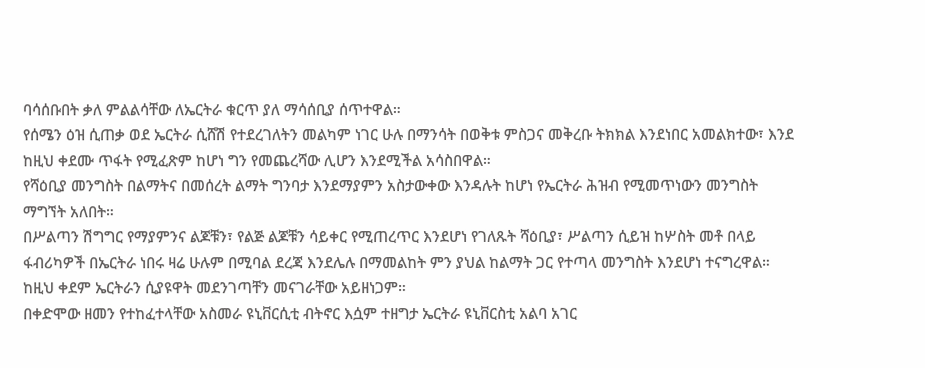ባሳሰቡበት ቃለ ምልልሳቸው ለኤርትራ ቁርጥ ያለ ማሳሰቢያ ሰጥተዋል።
የሰሜን ዕዝ ሲጠቃ ወደ ኤርትራ ሲሸሽ የተደረገለትን መልካም ነገር ሁሉ በማንሳት በወቅቱ ምስጋና መቅረቡ ትክክል እንደነበር አመልክተው፣ እንደ ከዚህ ቀደሙ ጥፋት የሚፈጽም ከሆነ ግን የመጨረሻው ሊሆን እንደሚችል አሳስበዋል።
የሻዕቢያ መንግስት በልማትና በመሰረት ልማት ግንባታ እንደማያምን አስታውቀው እንዳሉት ከሆነ የኤርትራ ሕዝብ የሚመጥነውን መንግስት ማግኘት አለበት።
በሥልጣን ሽግግር የማያምንና ልጆቹን፣ የልጅ ልጆቹን ሳይቀር የሚጠረጥር እንደሆነ የገለጹት ሻዕቢያ፣ ሥልጣን ሲይዝ ከሦስት መቶ በላይ ፋብሪካዎች በኤርትራ ነበሩ ዛሬ ሁሉም በሚባል ደረጃ እንደሌሉ በማመልከት ምን ያህል ከልማት ጋር የተጣላ መንግስት እንደሆነ ተናግረዋል። ከዚህ ቀደም ኤርትራን ሲያዩዋት መደንገጣቸን መናገራቸው አይዘነጋም።
በቀድሞው ዘመን የተከፈተላቸው አስመራ ዩኒቨርሲቲ ብትኖር እሷም ተዘግታ ኤርትራ ዩኒቨርስቲ አልባ አገር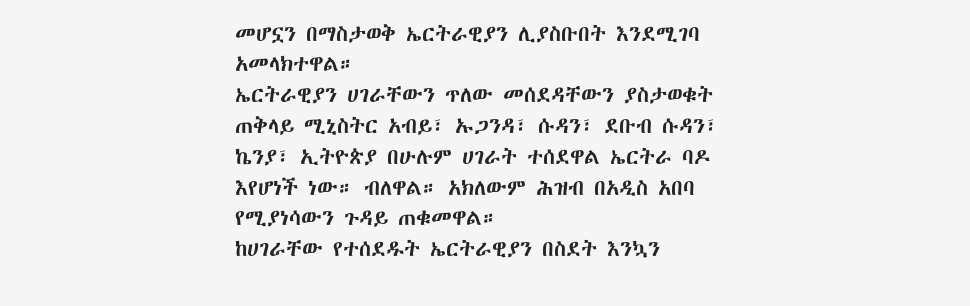መሆኗን በማስታወቅ ኤርትራዊያን ሊያስቡበት እንደሚገባ አመላክተዋል።
ኤርትራዊያን ሀገራቸውን ጥለው መሰደዳቸውን ያስታወቁት ጠቅላይ ሚኒስትር አብይ፣ ኡጋንዳ፣ ሱዳን፣ ደቡብ ሱዳን፣ ኬንያ፣ ኢትዮጵያ በሁሉም ሀገራት ተሰደዋል ኤርትራ ባዶ እየሆነች ነው። ብለዋል። አክለውም ሕዝብ በአዲስ አበባ የሚያነሳውን ጉዳይ ጠቁመዋል።
ከሀገራቸው የተሰደዱት ኤርትራዊያን በስደት እንኳን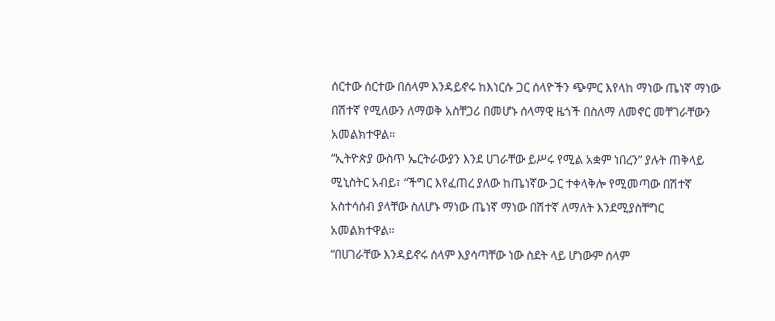ሰርተው ሰርተው በሰላም እንዳይኖሩ ከእነርሱ ጋር ሰላዮችን ጭምር እየላከ ማነው ጤነኛ ማነው በሽተኛ የሚለውን ለማወቅ አስቸጋሪ በመሆኑ ሰላማዊ ዜጎች በስለማ ለመኖር መቸገራቸውን አመልክተዋል።
“ኢትዮጵያ ውስጥ ኤርትራውያን እንደ ሀገራቸው ይሥሩ የሚል አቋም ነበረን” ያሉት ጠቅላይ ሚኒስትር አብይ፣ “ችግር እየፈጠረ ያለው ከጤነኛው ጋር ተቀላቅሎ የሚመጣው በሽተኛ አስተሳሰብ ያላቸው ስለሆኑ ማነው ጤነኛ ማነው በሽተኛ ለማለት እንደሚያስቸግር አመልክተዋል።
“በሀገራቸው እንዳይኖሩ ሰላም እያሳጣቸው ነው ስደት ላይ ሆነውም ሰላም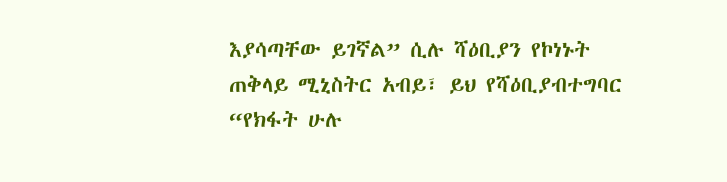እያሳጣቸው ይገኛል” ሲሉ ሻዕቢያን የኮነኑት ጠቅላይ ሚኒስትር አብይ፣ ይህ የሻዕቢያብተግባር “የክፋት ሁሉ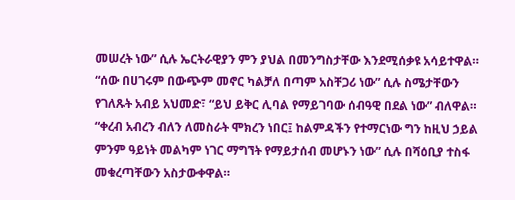መሠረት ነው” ሲሉ ኤርትራዊያን ምን ያህል በመንግስታቸው እንደሚሰቃዩ አሳይተዋል።
“ሰው በሀገሩም በውጭም መኖር ካልቻለ በጣም አስቸጋሪ ነው” ሲሉ ስሜታቸውን የገለጹት አብይ አህመድ፣ “ይህ ይቅር ሊባል የማይገባው ሰብዓዊ በደል ነው” ብለዋል።
“ቀረብ አብረን ብለን ለመስራት ሞክረን ነበር፤ ከልምዳችን የተማርነው ግን ከዚህ ኃይል ምንም ዓይነት መልካም ነገር ማግኘት የማይታሰብ መሆኑን ነው” ሲሉ በሻዕቢያ ተስፋ መቁረጣቸውን አስታውቀዋል።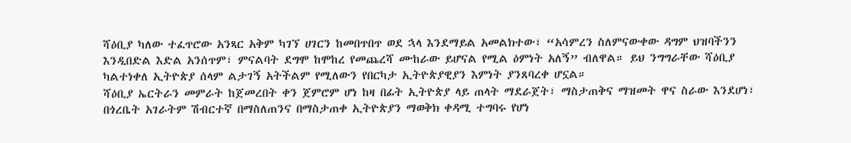ሻዕቢያ ካለው ተፈጥሮው አንጻር አቅም ካገኘ ሀገርን ከመበጥበጥ ወደ ኋላ እንደማይል አመልክተው፣ “አሳምረን ስለምናውቀው ዳግም ህዝባችንን እንዲበድል እድል አንሰጥም፣ ምናልባት ደግሞ ከሞከረ የመጨረሻ ሙከራው ይሆናል የሚል ዕምነት አለኝ” ብለዋል። ይህ ንግግራቸው ሻዕቢያ ካልተነቀለ ኢትዮጵያ ሰላም ልታገኝ አትችልም የሚለውን የበርካታ ኢትዮጵያዊያን እምነት ያንጸባረቀ ሆኗል።
ሻዕቢያ ኤርትራን መምራት ከጀመረበት ቀን ጀምሮም ሆነ ከዛ በፊት ኢትዮጵያ ላይ ጠላት ማደራጀት፣ ማስታጠቅና ማዝመት ዋና ስራው እንደሆነ፣ በጎረቤት አገራትም ሽብርተኛ በማስለጠንና በማስታጠቀ ኢትዮጵያን ማወቅክ ቀዳሚ ተግባሩ የሆነ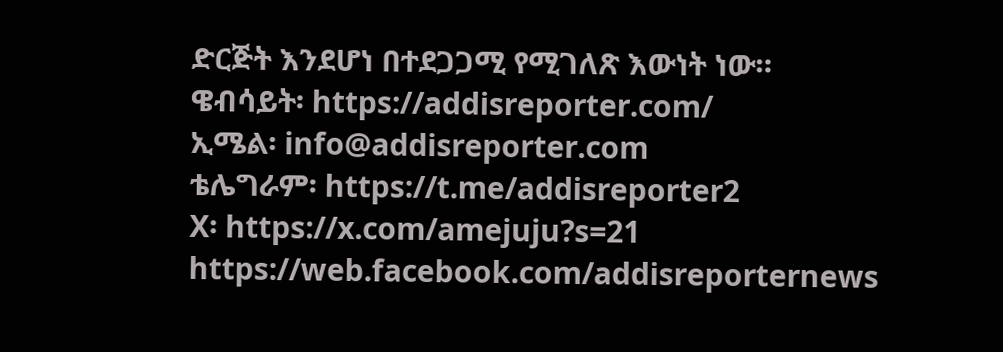ድርጅት እንደሆነ በተደጋጋሚ የሚገለጽ እውነት ነው።
ዌብሳይት፡ https://addisreporter.com/
ኢሜል፡ info@addisreporter.com
ቴሌግራም፡ https://t.me/addisreporter2
X፡ https://x.com/amejuju?s=21
https://web.facebook.com/addisreporternews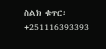ስልክ ቁጥር፡ +251116393393